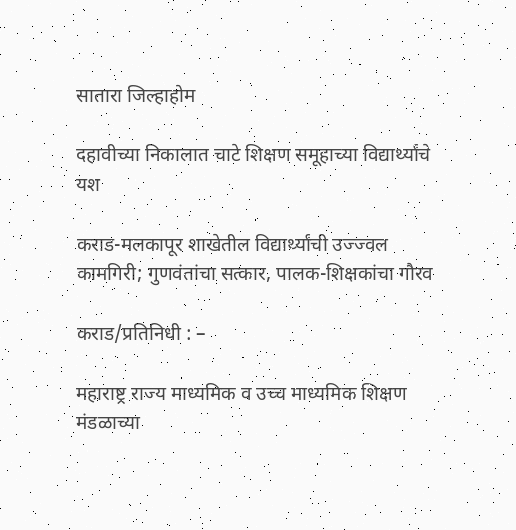सातारा जिल्हाहोम

दहावीच्या निकालात चाटे शिक्षण समूहाच्या विद्यार्थ्यांचे यश

कराड-मलकापूर शाखेतील विद्यार्थ्यांची उज्ज्वल कामगिरी; गुणवंतांचा सत्कार, पालक-शिक्षकांचा गौरव

कराड/प्रतिनिधी : –

महाराष्ट्र राज्य माध्यमिक व उच्च माध्यमिक शिक्षण मंडळाच्या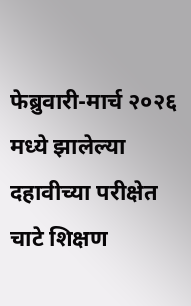फेब्रुवारी-मार्च २०२६ मध्ये झालेल्या दहावीच्या परीक्षेत चाटे शिक्षण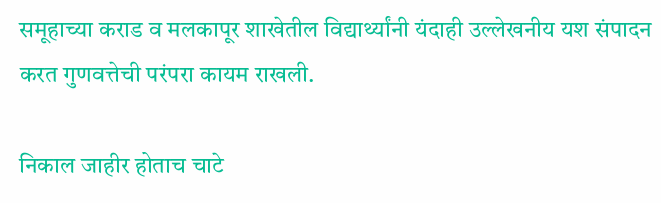समूहाच्या कराड व मलकापूर शाखेतील विद्यार्थ्यांनी यंदाही उल्लेखनीय यश संपादन करत गुणवत्तेची परंपरा कायम राखली.

निकाल जाहीर होताच चाटे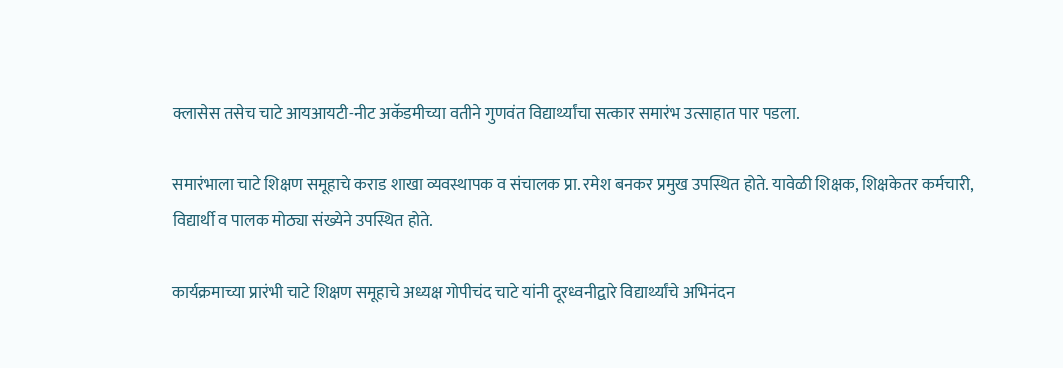क्लासेस तसेच चाटे आयआयटी-नीट अकॅडमीच्या वतीने गुणवंत विद्यार्थ्यांचा सत्कार समारंभ उत्साहात पार पडला.

समारंभाला चाटे शिक्षण समूहाचे कराड शाखा व्यवस्थापक व संचालक प्रा. रमेश बनकर प्रमुख उपस्थित होते. यावेळी शिक्षक, शिक्षकेतर कर्मचारी, विद्यार्थी व पालक मोठ्या संख्येने उपस्थित होते.

कार्यक्रमाच्या प्रारंभी चाटे शिक्षण समूहाचे अध्यक्ष गोपीचंद चाटे यांनी दूरध्वनीद्वारे विद्यार्थ्यांचे अभिनंदन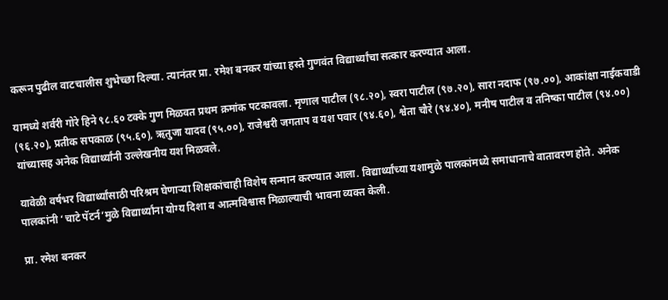करून पुढील वाटचालीस शुभेच्छा दिल्या. त्यानंतर प्रा. रमेश बनकर यांच्या हस्ते गुणवंत विद्यार्थ्यांचा सत्कार करण्यात आला.

यामध्ये शर्वरी गोरे हिने ९८.६० टक्के गुण मिळवत प्रथम क्रमांक पटकावला. मृणाल पाटील (९८.२०), स्वरा पाटील (९७.२०), सारा नदाफ (९७.००), आकांक्षा नाईकवाडी (९६.२०), प्रतीक सपकाळ (९५.६०), ऋतुजा यादव (९५.००), राजेश्वरी जगताप व यश पवार (९४.६०), श्वेता चौरे (९४.४०), मनीष पाटील व तनिष्का पाटील (९४.००) यांच्यासह अनेक विद्यार्थ्यांनी उल्लेखनीय यश मिळवले.

यावेळी वर्षभर विद्यार्थ्यांसाठी परिश्रम घेणाऱ्या शिक्षकांचाही विशेष सन्मान करण्यात आला. विद्यार्थ्यांच्या यशामुळे पालकांमध्ये समाधानाचे वातावरण होते. अनेक पालकांनी ‘चाटे पॅटर्न’मुळे विद्यार्थ्यांना योग्य दिशा व आत्मविश्वास मिळाल्याची भावना व्यक्त केली.

प्रा. रमेश बनकर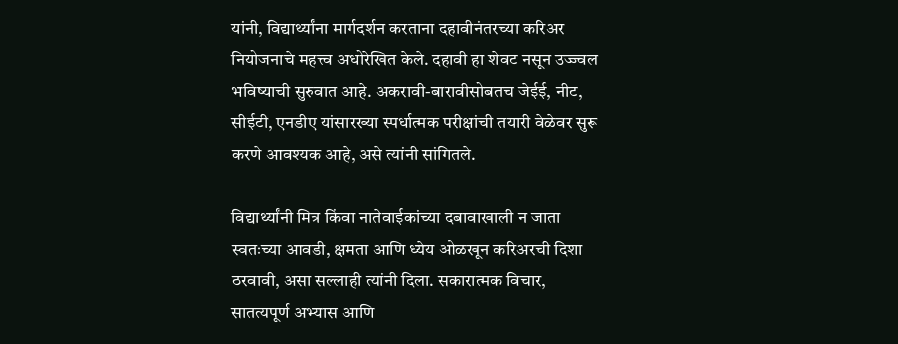यांनी, विद्यार्थ्यांना मार्गदर्शन करताना दहावीनंतरच्या करिअर नियोजनाचे महत्त्व अधोरेखित केले. दहावी हा शेवट नसून उज्ज्वल भविष्याची सुरुवात आहे. अकरावी-बारावीसोबतच जेईई, नीट, सीईटी, एनडीए यांसारख्या स्पर्धात्मक परीक्षांची तयारी वेळेवर सुरू करणे आवश्यक आहे, असे त्यांनी सांगितले.

विद्यार्थ्यांनी मित्र किंवा नातेवाईकांच्या दबावाखाली न जाता स्वतःच्या आवडी, क्षमता आणि ध्येय ओळखून करिअरची दिशा ठरवावी, असा सल्लाही त्यांनी दिला. सकारात्मक विचार, सातत्यपूर्ण अभ्यास आणि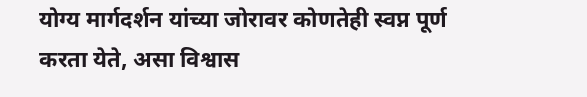योग्य मार्गदर्शन यांच्या जोरावर कोणतेही स्वप्न पूर्ण करता येते, असा विश्वास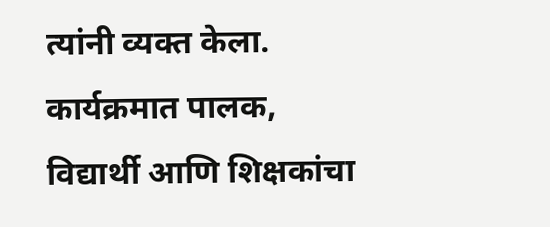त्यांनी व्यक्त केला. कार्यक्रमात पालक, विद्यार्थी आणि शिक्षकांचा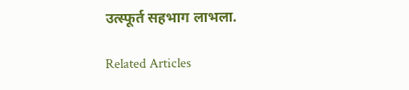उत्स्फूर्त सहभाग लाभला.

Related Articles